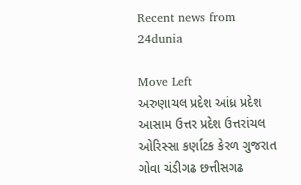Recent news from 24dunia

Move Left
અરુણાચલ પ્રદેશ આંધ્ર પ્રદેશ આસામ ઉત્તર પ્રદેશ ઉત્તરાંચલ ઓરિસ્સા કર્ણાટક કેરળ ગુજરાત ગોવા ચંડીગઢ છત્તીસગઢ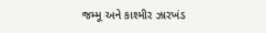જમ્‍મૂ અને કાશ્‍મીર ઝારખંડ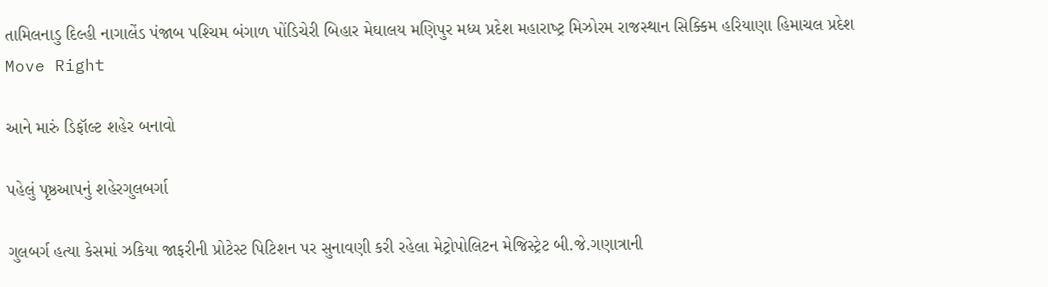તામિલનાડુ દિલ્‍હી નાગાલેંડ પંજાબ પશ્‍ચિમ બંગાળ પોંડિચેરી બિહાર મેઘાલય મણિપુર મધ્‍ય પ્રદેશ મહારાષ્‍ટ્ર મિઝોરમ રાજસ્‍થાન સિક્‍કિમ હરિયાણા હિમાચલ પ્રદેશ
Move Right

આને મારું ડિફૉલ્ટ શહેર બનાવો

પહેલું પૃષ્ઠઆપનું શહેરગુલબર્ગા

ગુલબર્ગ હત્યા કેસમાં ઝકિયા જાફરીની પ્રોટેસ્ટ પિટિશન પર સુનાવણી કરી રહેલા મેટ્રોપોલિટન મેજિસ્ટ્રેટ બી.જે.ગણાત્રાની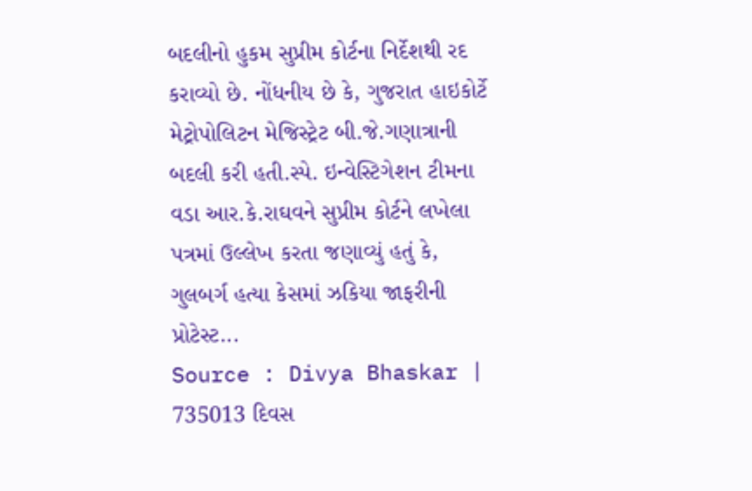બદલીનો હુકમ સુપ્રીમ કોર્ટના નિર્દેશથી રદ કરાવ્યો છે. નોંધનીય છે કે, ગુજરાત હાઇકોર્ટે મેટ્રોપોલિટન મેજિસ્ટ્રેટ બી.જે.ગણાત્રાની બદલી કરી હતી.સ્પે. ઇન્વેસ્ટિગેશન ટીમના વડા આર.કે.રાઘવને સુપ્રીમ કોર્ટને લખેલા પત્રમાં ઉલ્લેખ કરતા જણાવ્યું હતું કે, ગુલબર્ગ હત્યા કેસમાં ઝકિયા જાફરીની પ્રોટેસ્ટ...
Source : Divya Bhaskar | 735013 દિવસ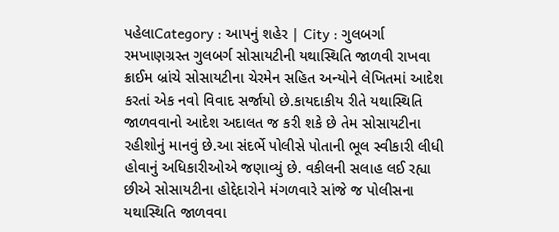પહેલાCategory : આપનું શહેર | City : ગુલબર્ગા
રમખાણગ્રસ્ત ગુલબર્ગ સોસાયટીની યથાસ્થિતિ જાળવી રાખવા ક્રાઈમ બ્રાંચે સોસાયટીના ચેરમેન સહિ‌ત અન્યોને લેખિતમાં આદેશ કરતાં એક નવો વિવાદ સર્જાયો છે.કાયદાકીય રીતે યથાસ્થિતિ જાળવવાનો આદેશ અદાલત જ કરી શકે છે તેમ સોસાયટીના રહીશોનું માનવું છે.આ સંદર્ભે પોલીસે પોતાની ભૂલ સ્વીકારી લીધી હોવાનું અધિકારીઓએ જણાવ્યું છે. વકીલની સલાહ લઈ રહ્યા છીએ સોસાયટીના હોદ્દેદારોને મંગળવારે સાંજે જ પોલીસના યથાસ્થિતિ જાળવવા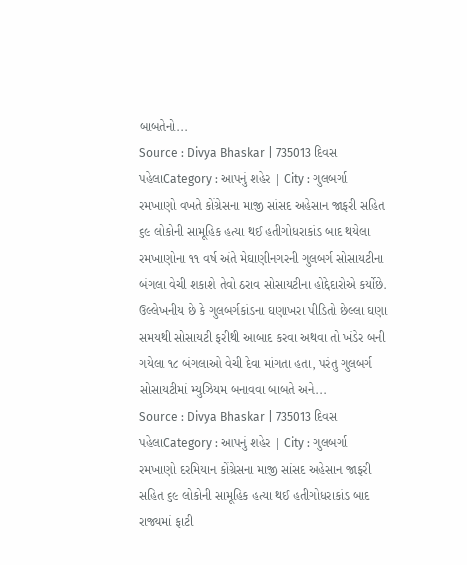બાબતેનો...
Source : Divya Bhaskar | 735013 દિવસ પહેલાCategory : આપનું શહેર | City : ગુલબર્ગા
રમખાણો વખતે કોંગ્રેસના માજી સાંસદ અહેસાન જાફરી સહિત ૬૯ લોકોની સામૂહિક હત્યા થઈ હતીગોધરાકાંડ બાદ થયેલા રમખાણોના ૧૧ વર્ષ અંતે મેઘાણીનગરની ગુલબર્ગ સોસાયટીના બંગલા વેચી શકાશે તેવો ઠરાવ સોસાયટીના હોદ્દેદારોએ કર્યોછે. ઉલ્લેખનીય છે કે ગુલબર્ગકાંડના ઘણાખરા પીડિતો છેલ્લા ઘણા સમયથી સોસાયટી ફરીથી આબાદ કરવા અથવા તો ખંડેર બની ગયેલા ૧૮ બંગલાઓ વેચી દેવા માંગતા હતા, પરંતુ ગુલબર્ગ સોસાયટીમાં મ્યુઝિયમ બનાવવા બાબતે અને...
Source : Divya Bhaskar | 735013 દિવસ પહેલાCategory : આપનું શહેર | City : ગુલબર્ગા
રમખાણો દરમિયાન કોંગ્રેસના માજી સાંસદ અહેસાન જાફરી સહિ‌ત ૬૯ લોકોની સામૂહિ‌ક હત્યા થઈ હતીગોધરાકાંડ બાદ રાજ્યમાં ફાટી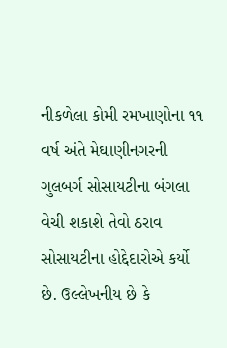નીકળેલા કોમી રમખાણોના ૧૧ વર્ષ અંતે મેઘાણીનગરની ગુલબર્ગ સોસાયટીના બંગલા વેચી શકાશે તેવો ઠરાવ સોસાયટીના હોદ્દેદારોએ કર્યો છે. ઉલ્લેખનીય છે કે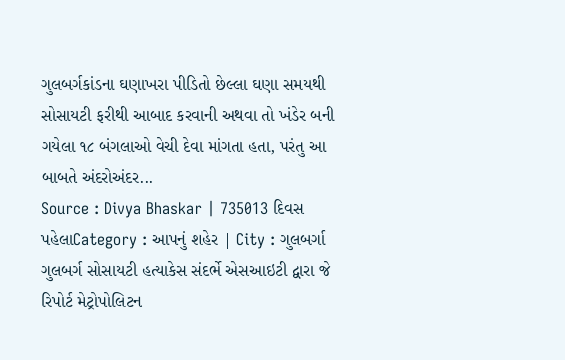ગુલબર્ગકાંડના ઘણાખરા પીડિતો છેલ્લા ઘણા સમયથી સોસાયટી ફરીથી આબાદ કરવાની અથવા તો ખંડેર બની ગયેલા ૧૮ બંગલાઓ વેચી દેવા માંગતા હતા, પરંતુ આ બાબતે અંદરોઅંદર...
Source : Divya Bhaskar | 735013 દિવસ પહેલાCategory : આપનું શહેર | City : ગુલબર્ગા
ગુલબર્ગ સોસાયટી હત્યાકેસ સંદર્ભે એસઆઇટી દ્વારા જે રિપોર્ટ મેટ્રોપોલિટન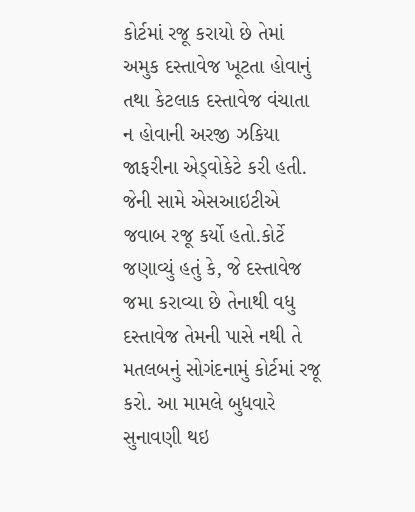કોર્ટમાં રજૂ કરાયો છે તેમાં અમુક દસ્તાવેજ ખૂટતા હોવાનું તથા કેટલાક દસ્તાવેજ વંચાતા ન હોવાની અરજી ઝકિયા જાફરીના એડ્વોકેટે કરી હતી. જેની સામે એસઆઇટીએ જવાબ રજૂ કર્યો હતો.કોર્ટે જણાવ્યું હતું કે, જે દસ્તાવેજ જમા કરાવ્યા છે તેનાથી વધુ દસ્તાવેજ તેમની પાસે નથી તે મતલબનું સોગંદનામું કોર્ટમાં રજૂ કરો. આ મામલે બુધવારે સુનાવણી થઇ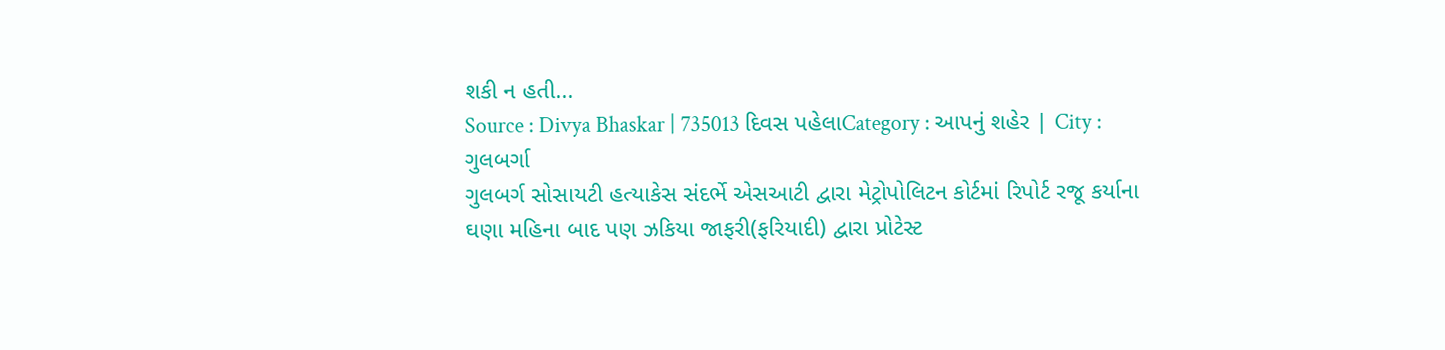શકી ન હતી...
Source : Divya Bhaskar | 735013 દિવસ પહેલાCategory : આપનું શહેર | City : ગુલબર્ગા
ગુલબર્ગ સોસાયટી હત્યાકેસ સંદર્ભે એસઆટી દ્વારા મેટ્રોપોલિટન કોર્ટમાં રિપોર્ટ રજૂ કર્યાના ઘણા મહિ‌ના બાદ પણ ઝકિયા જાફરી(ફરિયાદી) દ્વારા પ્રોટેસ્ટ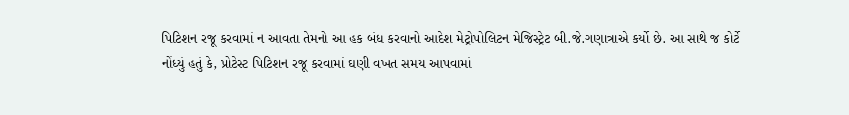પિટિશન રજૂ કરવામાં ન આવતા તેમનો આ હક બંધ કરવાનો આદેશ મેટ્રોપોલિટન મેજિસ્ટ્રેટ બી.જે.ગણાત્રાએ કર્યો છે. આ સાથે જ કોર્ટે નોંધ્યું હતું કે, પ્રોટેસ્ટ પિટિશન રજૂ કરવામાં ઘણી વખત સમય આપવામાં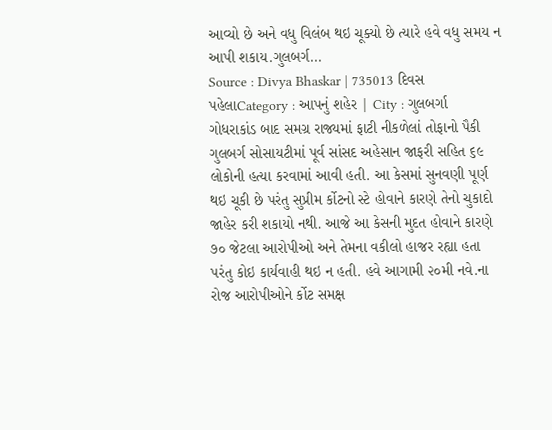આવ્યો છે અને વધુ વિલંબ થઇ ચૂક્યો છે ત્યારે હવે વધુ સમય ન આપી શકાય.ગુલબર્ગ...
Source : Divya Bhaskar | 735013 દિવસ પહેલાCategory : આપનું શહેર | City : ગુલબર્ગા
ગોધરાકાંડ બાદ સમગ્ર રાજ્યમાં ફાટી નીકળેલાં તોફાનો પૈકી ગુલબર્ગ સોસાયટીમાં પૂર્વ સાંસદ અહેસાન જાફરી સહિ‌ત ૬૯ લોકોની હત્યા કરવામાં આવી હતી. આ કેસમાં સુનવણી પૂર્ણ થઇ ચૂકી છે પરંતુ સુપ્રીમ ર્કોટનો સ્ટે હોવાને કારણે તેનો ચુકાદો જાહેર કરી શકાયો નથી. આજે આ કેસની મુદત હોવાને કારણે ૭૦ જેટલા આરોપીઓ અને તેમના વકીલો હાજર રહ્યા હતા પરંતુ કોઇ કાર્યવાહી થઇ ન હતી. હવે આગામી ૨૦મી નવે.ના રોજ આરોપીઓને ર્કોટ સમક્ષ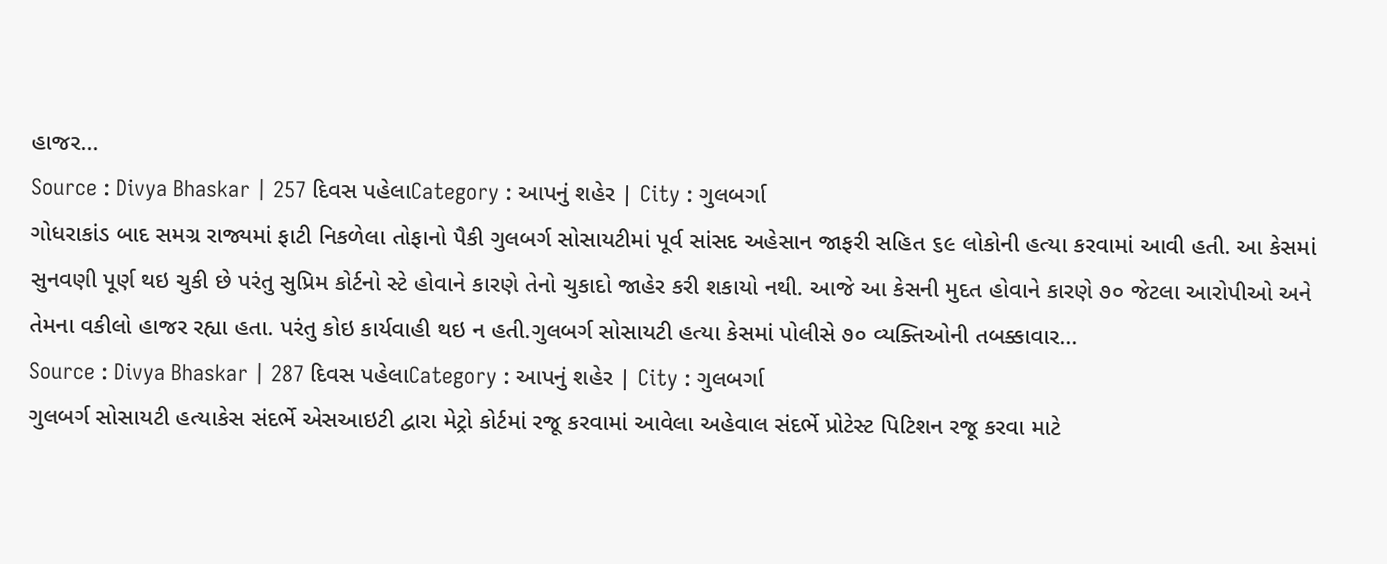હાજર...
Source : Divya Bhaskar | 257 દિવસ પહેલાCategory : આપનું શહેર | City : ગુલબર્ગા
ગોધરાકાંડ બાદ સમગ્ર રાજ્યમાં ફાટી નિકળેલા તોફાનો પૈકી ગુલબર્ગ સોસાયટીમાં પૂર્વ સાંસદ અહેસાન જાફરી સહિત ૬૯ લોકોની હત્યા કરવામાં આવી હતી. આ કેસમાં સુનવણી પૂર્ણ થઇ ચુકી છે પરંતુ સુપ્રિમ કોર્ટનો સ્ટે હોવાને કારણે તેનો ચુકાદો જાહેર કરી શકાયો નથી. આજે આ કેસની મુદત હોવાને કારણે ૭૦ જેટલા આરોપીઓ અને તેમના વકીલો હાજર રહ્યા હતા. પરંતુ કોઇ કાર્યવાહી થઇ ન હતી.ગુલબર્ગ સોસાયટી હત્યા કેસમાં પોલીસે ૭૦ વ્યક્તિઓની તબક્કાવાર...
Source : Divya Bhaskar | 287 દિવસ પહેલાCategory : આપનું શહેર | City : ગુલબર્ગા
ગુલબર્ગ સોસાયટી હત્યાકેસ સંદર્ભે એસઆઇટી દ્વારા મેટ્રો કોર્ટમાં રજૂ કરવામાં આવેલા અહેવાલ સંદર્ભે પ્રોટેસ્ટ પિટિશન રજૂ કરવા માટે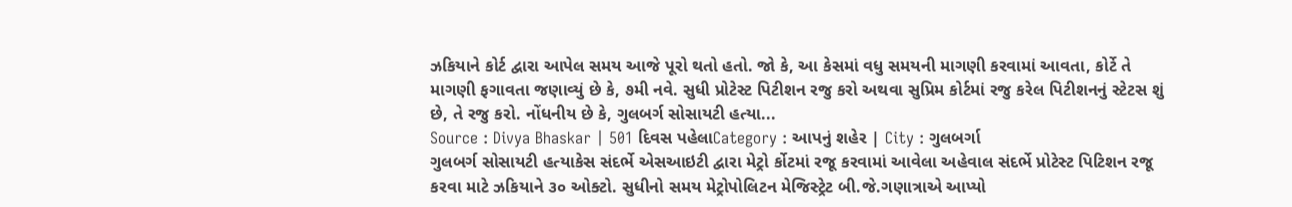ઝકિયાને કોર્ટ દ્વારા આપેલ સમય આજે પૂરો થતો હતો. જો કે, આ કેસમાં વધુ સમયની માગણી કરવામાં આવતા, કોર્ટે તે માગણી ફગાવતા જણાવ્યું છે કે, ૭મી નવે. સુધી પ્રોટેસ્ટ પિટીશન રજુ કરો અથવા સુપ્રિમ કોર્ટમાં રજુ કરેલ પિટીશનનું સ્ટેટસ શું છે, તે રજુ કરો. નોંધનીય છે કે, ગુલબર્ગ સોસાયટી હત્યા...
Source : Divya Bhaskar | 501 દિવસ પહેલાCategory : આપનું શહેર | City : ગુલબર્ગા
ગુલબર્ગ સોસાયટી હત્યાકેસ સંદર્ભે એસઆઇટી દ્વારા મેટ્રો ર્કોટમાં રજૂ કરવામાં આવેલા અહેવાલ સંદર્ભે પ્રોટેસ્ટ પિટિશન રજૂ કરવા માટે ઝકિયાને ૩૦ ઓક્ટો. સુધીનો સમય મેટ્રોપોલિટન મેજિસ્ટ્રેટ બી.જે.ગણાત્રાએ આપ્યો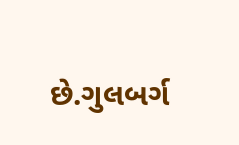છે.ગુલબર્ગ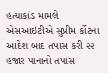હત્યાકાંડ મામલે એસઆઇટીએ સુપ્રીમ ર્કોટના આદેશ બાદ તપાસ કરી ૨૨ હજાર પાનાનો તપાસ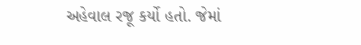અહેવાલ રજૂ કર્યો હતો. જેમાં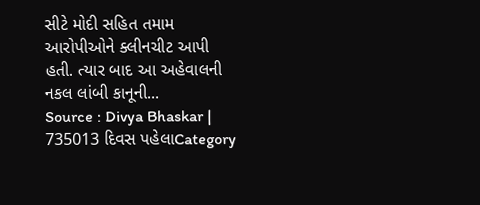સીટે મોદી સહિ‌ત તમામ આરોપીઓને ક્લીનચીટ આપી હતી. ત્યાર બાદ આ અહેવાલની નકલ લાંબી કાનૂની...
Source : Divya Bhaskar | 735013 દિવસ પહેલાCategory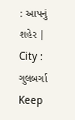: આપનું શહેર | City : ગુલબર્ગા
Keep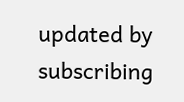updated by subscribing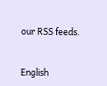our RSS feeds.


English